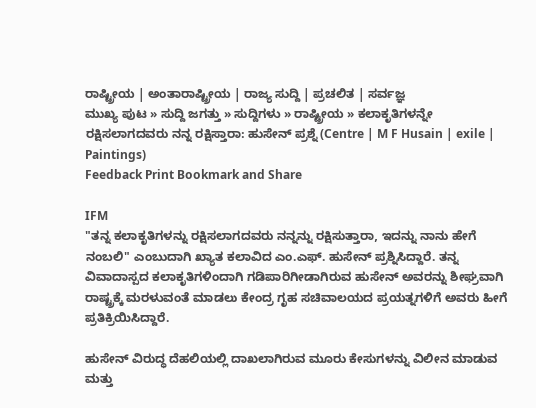ರಾಷ್ಟ್ರೀಯ | ಅಂತಾರಾಷ್ಟ್ರೀಯ | ರಾಜ್ಯ ಸುದ್ದಿ | ಪ್ರಚಲಿತ | ಸರ್ವಜ್ಞ
ಮುಖ್ಯ ಪುಟ » ಸುದ್ದಿ ಜಗತ್ತು » ಸುದ್ದಿಗಳು » ರಾಷ್ಟ್ರೀಯ » ಕಲಾಕೃತಿಗಳನ್ನೇ ರಕ್ಷಿಸಲಾಗದವರು ನನ್ನ ರಕ್ಷಿಸ್ತಾರಾ: ಹುಸೇನ್ ಪ್ರಶ್ನೆ (Centre | M F Husain | exile | Paintings)
Feedback Print Bookmark and Share

IFM
"ತನ್ನ ಕಲಾಕೃತಿಗಳನ್ನು ರಕ್ಷಿಸಲಾಗದವರು ನನ್ನನ್ನು ರಕ್ಷಿಸುತ್ತಾರಾ, ಇದನ್ನು ನಾನು ಹೇಗೆ ನಂಬಲಿ" ಎಂಬುದಾಗಿ ಖ್ಯಾತ ಕಲಾವಿದ ಎಂ.ಎಫ್. ಹುಸೇನ್ ಪ್ರಶ್ನಿಸಿದ್ದಾರೆ. ತನ್ನ ವಿವಾದಾಸ್ಪದ ಕಲಾಕೃತಿಗಳಿಂದಾಗಿ ಗಡಿಪಾರಿಗೀಡಾಗಿರುವ ಹುಸೇನ್ ಅವರನ್ನು ಶೀಘ್ರವಾಗಿ ರಾಷ್ಟ್ರಕ್ಕೆ ಮರಳುವಂತೆ ಮಾಡಲು ಕೇಂದ್ರ ಗೃಹ ಸಚಿವಾಲಯದ ಪ್ರಯತ್ನಗಳಿಗೆ ಅವರು ಹೀಗೆ ಪ್ರತಿಕ್ರಿಯಿಸಿದ್ದಾರೆ.

ಹುಸೇನ್ ವಿರುದ್ಧ ದೆಹಲಿಯಲ್ಲಿ ದಾಖಲಾಗಿರುವ ಮೂರು ಕೇಸುಗಳನ್ನು ವಿಲೀನ ಮಾಡುವ ಮತ್ತು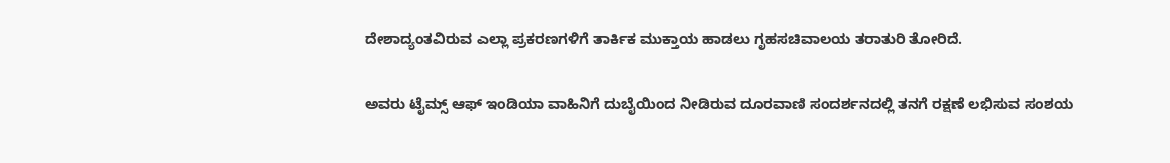ದೇಶಾದ್ಯಂತವಿರುವ ಎಲ್ಲಾ ಪ್ರಕರಣಗಳಿಗೆ ತಾರ್ಕಿಕ ಮುಕ್ತಾಯ ಹಾಡಲು ಗೃಹಸಚಿವಾಲಯ ತರಾತುರಿ ತೋರಿದೆ.

ಅವರು ಟೈಮ್ಸ್ ಆಫ್ ಇಂಡಿಯಾ ವಾಹಿನಿಗೆ ದುಬೈಯಿಂದ ನೀಡಿರುವ ದೂರವಾಣಿ ಸಂದರ್ಶನದಲ್ಲಿ ತನಗೆ ರಕ್ಷಣೆ ಲಭಿಸುವ ಸಂಶಯ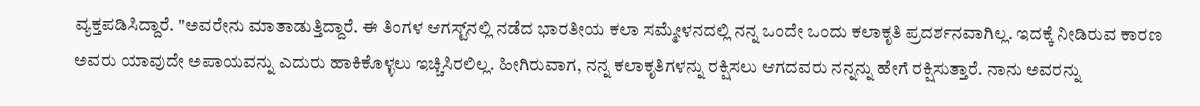ವ್ಯಕ್ತಪಡಿಸಿದ್ದಾರೆ. "ಅವರೇನು ಮಾತಾಡುತ್ತಿದ್ದಾರೆ. ಈ ತಿಂಗಳ ಆಗಸ್ಟ್‌ನಲ್ಲಿ ನಡೆದ ಭಾರತೀಯ ಕಲಾ ಸಮ್ಮೇಳನದಲ್ಲಿ ನನ್ನ ಒಂದೇ ಒಂದು ಕಲಾಕೃತಿ ಪ್ರದರ್ಶನವಾಗಿಲ್ಲ. ಇದಕ್ಕೆ ನೀಡಿರುವ ಕಾರಣ ಅವರು ಯಾವುದೇ ಅಪಾಯವನ್ನು ಎದುರು ಹಾಕಿಕೊಳ್ಳಲು ಇಚ್ಚಿಸಿರಲಿಲ್ಲ. ಹೀಗಿರುವಾಗ, ನನ್ನ ಕಲಾಕೃತಿಗಳನ್ನು ರಕ್ಷಿಸಲು ಆಗದವರು ನನ್ನನ್ನು ಹೇಗೆ ರಕ್ಷಿಸುತ್ತಾರೆ. ನಾನು ಅವರನ್ನು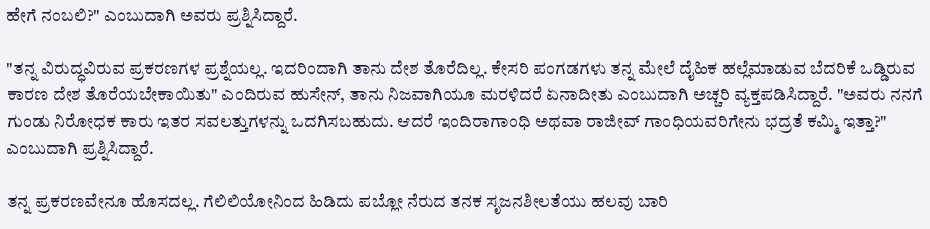ಹೇಗೆ ನಂಬಲಿ?" ಎಂಬುದಾಗಿ ಅವರು ಪ್ರಶ್ನಿಸಿದ್ದಾರೆ.

"ತನ್ನ ವಿರುದ್ಧವಿರುವ ಪ್ರಕರಣಗಳ ಪ್ರಶ್ನೆಯಲ್ಲ. ಇದರಿಂದಾಗಿ ತಾನು ದೇಶ ತೊರೆದಿಲ್ಲ. ಕೇಸರಿ ಪಂಗಡಗಳು ತನ್ನ ಮೇಲೆ ದೈಹಿಕ ಹಲ್ಲೆಮಾಡುವ ಬೆದರಿಕೆ ಒಡ್ಡಿರುವ ಕಾರಣ ದೇಶ ತೊರೆಯಬೇಕಾಯಿತು" ಎಂದಿರುವ ಹುಸೇನ್, ತಾನು ನಿಜವಾಗಿಯೂ ಮರಳಿದರೆ ಏನಾದೀತು ಎಂಬುದಾಗಿ ಅಚ್ಚರಿ ವ್ಯಕ್ತಪಡಿಸಿದ್ದಾರೆ. "ಅವರು ನನಗೆ ಗುಂಡು ನಿರೋಧಕ ಕಾರು ಇತರ ಸವಲತ್ತುಗಳನ್ನು ಒದಗಿಸಬಹುದು. ಆದರೆ ಇಂದಿರಾಗಾಂಧಿ ಅಥವಾ ರಾಜೀವ್ ಗಾಂಧಿಯವರಿಗೇನು ಭದ್ರತೆ ಕಮ್ಮಿ ಇತ್ತಾ?" ಎಂಬುದಾಗಿ ಪ್ರಶ್ನಿಸಿದ್ದಾರೆ.

ತನ್ನ ಪ್ರಕರಣವೇನೂ ಹೊಸದಲ್ಲ. ಗೆಲಿಲಿಯೋನಿಂದ ಹಿಡಿದು ಪಬ್ಲೋ ನೆರುದ ತನಕ ಸೃಜನಶೀಲತೆಯು ಹಲವು ಬಾರಿ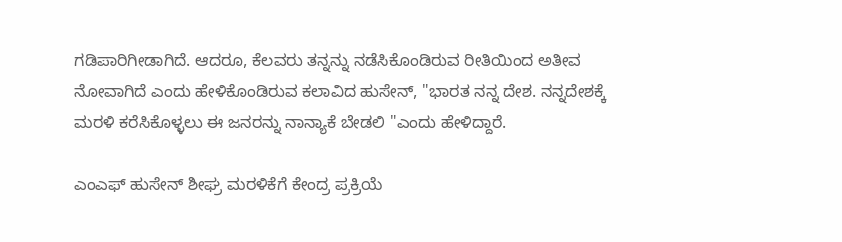ಗಡಿಪಾರಿಗೀಡಾಗಿದೆ. ಆದರೂ, ಕೆಲವರು ತನ್ನನ್ನು ನಡೆಸಿಕೊಂಡಿರುವ ರೀತಿಯಿಂದ ಅತೀವ ನೋವಾಗಿದೆ ಎಂದು ಹೇಳಿಕೊಂಡಿರುವ ಕಲಾವಿದ ಹುಸೇನ್, "ಭಾರತ ನನ್ನ ದೇಶ. ನನ್ನದೇಶಕ್ಕೆ ಮರಳಿ ಕರೆಸಿಕೊಳ್ಳಲು ಈ ಜನರನ್ನು ನಾನ್ಯಾಕೆ ಬೇಡಲಿ "ಎಂದು ಹೇಳಿದ್ದಾರೆ.

ಎಂಎಫ್ ಹುಸೇನ್ ಶೀಘ್ರ ಮರಳಿಕೆಗೆ ಕೇಂದ್ರ ಪ್ರಕ್ರಿಯೆ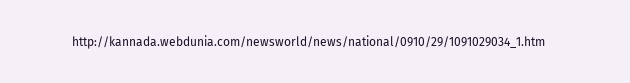http://kannada.webdunia.com/newsworld/news/national/0910/29/1091029034_1.htm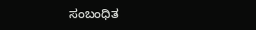ಸಂಬಂಧಿತ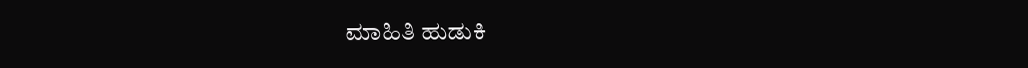ಮಾಹಿತಿ ಹುಡುಕಿ